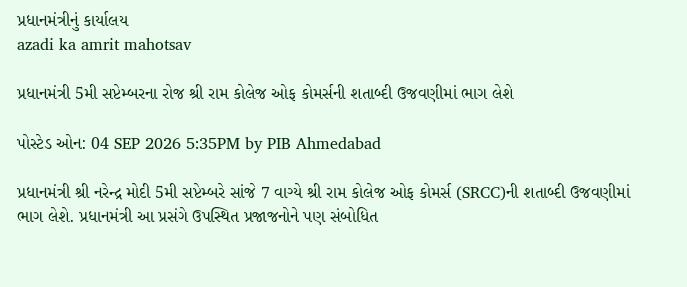પ્રધાનમંત્રીનું કાર્યાલય
azadi ka amrit mahotsav

પ્રધાનમંત્રી 5મી સપ્ટેમ્બરના રોજ શ્રી રામ કોલેજ ઓફ કોમર્સની શતાબ્દી ઉજવણીમાં ભાગ લેશે

પોસ્ટેડ ઓન: 04 SEP 2026 5:35PM by PIB Ahmedabad

પ્રધાનમંત્રી શ્રી નરેન્દ્ર મોદી 5મી સપ્ટેમ્બરે સાંજે 7 વાગ્યે શ્રી રામ કોલેજ ઓફ કોમર્સ (SRCC)ની શતાબ્દી ઉજવણીમાં ભાગ લેશે. પ્રધાનમંત્રી આ પ્રસંગે ઉપસ્થિત પ્રજાજનોને પણ સંબોધિત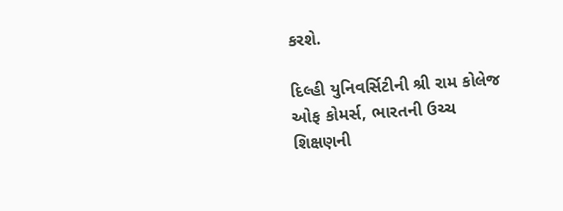કરશે.

દિલ્હી યુનિવર્સિટીની શ્રી રામ કોલેજ ઓફ કોમર્સ, ભારતની ઉચ્ચ શિક્ષણની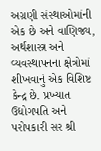અગ્રણી સંસ્થાઓમાંની એક છે અને વાણિજ્ય, અર્થશાસ્ત્ર અને વ્યવસ્થાપનના ક્ષેત્રોમાં શીખવાનું એક વિશિષ્ટ કેન્દ્ર છે. પ્રખ્યાત ઉદ્યોગપતિ અને પરોપકારી સર શ્રી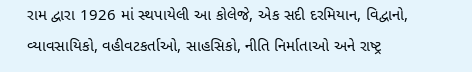રામ દ્વારા 1926 માં સ્થપાયેલી આ કોલેજે, એક સદી દરમિયાન, વિદ્વાનો, વ્યાવસાયિકો, વહીવટકર્તાઓ, સાહસિકો, નીતિ નિર્માતાઓ અને રાષ્ટ્ર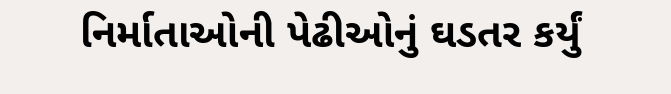નિર્માતાઓની પેઢીઓનું ઘડતર કર્યું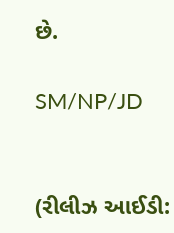છે.

SM/NP/JD


(રીલીઝ આઈડી: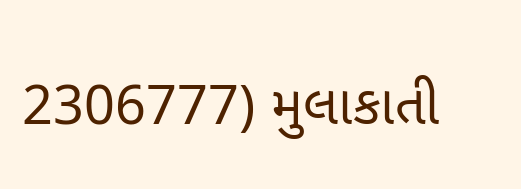2306777) મુલાકાતી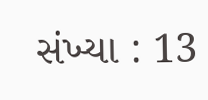સંખ્યા : 13